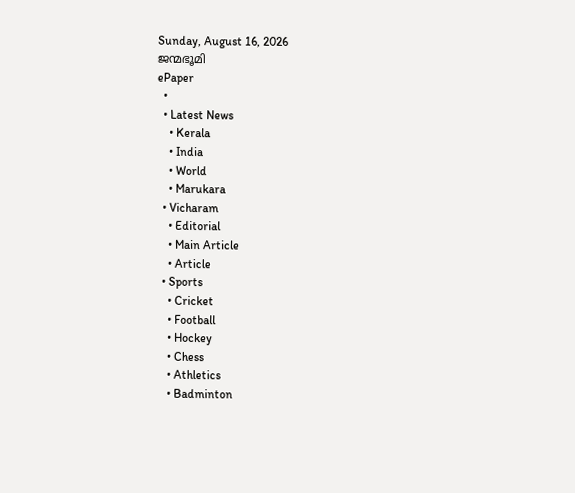Sunday, August 16, 2026
ജന്മഭൂമി
ePaper
  •
  • Latest News
    • Kerala
    • India
    • World
    • Marukara
  • Vicharam
    • Editorial
    • Main Article
    • Article
  • Sports
    • Cricket
    • Football
    • Hockey
    • Chess
    • Athletics
    • Badminton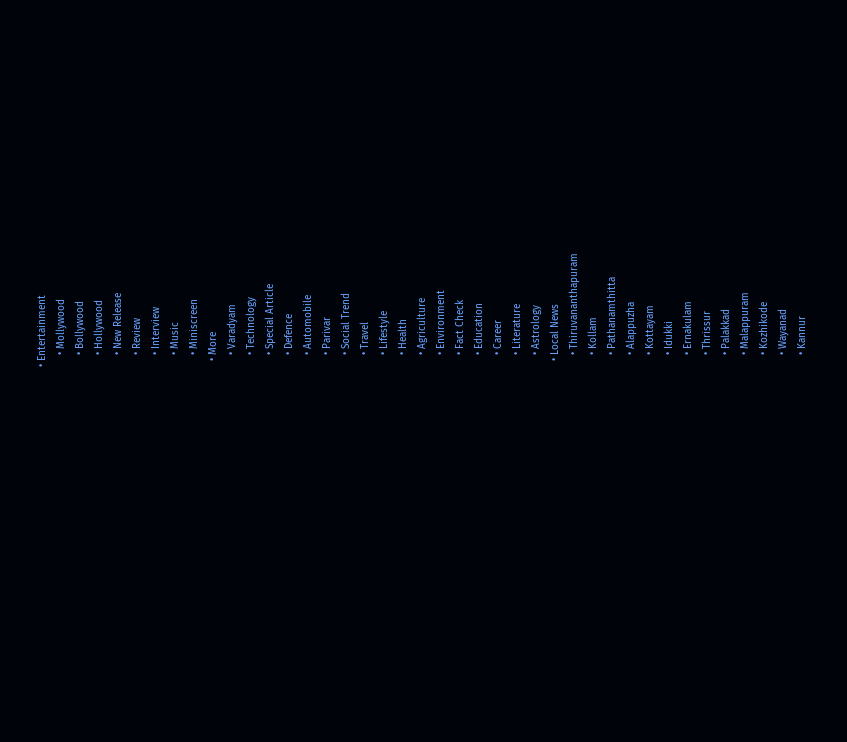• Entertainment
    • Mollywood
    • Bollywood
    • Hollywood
    • New Release
    • Review
    • Interview
    • Music
    • Miniscreen
  • More
    • Varadyam
    • Technology
    • Special Article
    • Defence
    • Automobile
    • Parivar
    • Social Trend
    • Travel
    • Lifestyle
    • Health
    • Agriculture
    • Environment
    • Fact Check
    • Education
    • Career
    • Literature
    • Astrology
  • Local News
    • Thiruvananthapuram
    • Kollam
    • Pathanamthitta
    • Alappuzha
    • Kottayam
    • Idukki
    • Ernakulam
    • Thrissur
    • Palakkad
    • Malappuram
    • Kozhikode
    • Wayanad
    • Kannur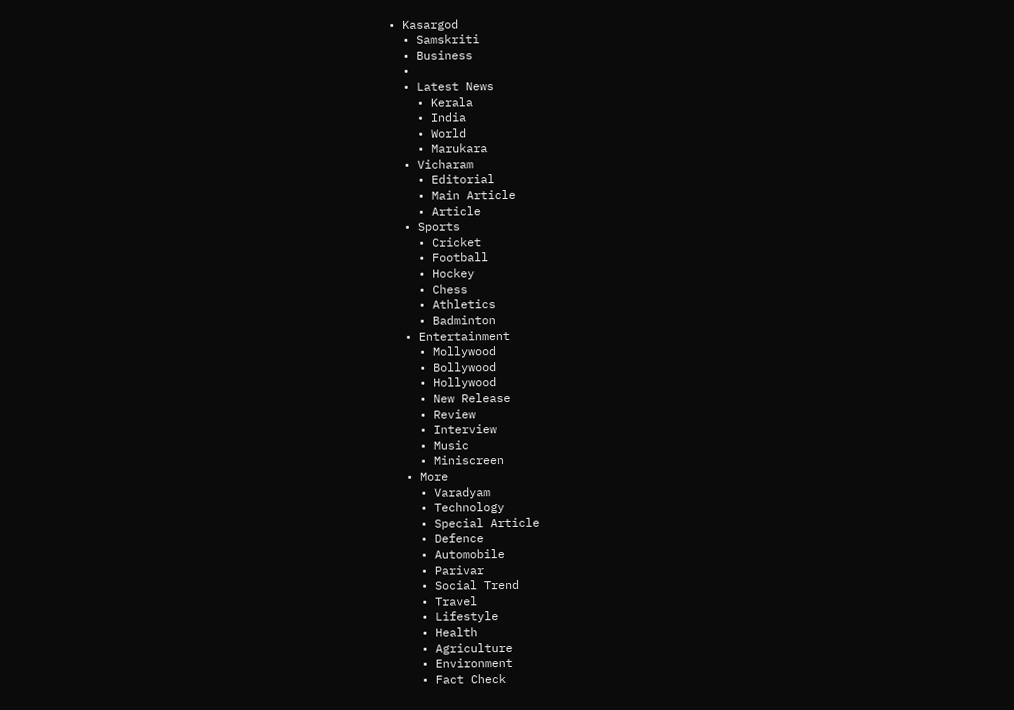• Kasargod
  • Samskriti
  • Business
  •
  • Latest News
    • Kerala
    • India
    • World
    • Marukara
  • Vicharam
    • Editorial
    • Main Article
    • Article
  • Sports
    • Cricket
    • Football
    • Hockey
    • Chess
    • Athletics
    • Badminton
  • Entertainment
    • Mollywood
    • Bollywood
    • Hollywood
    • New Release
    • Review
    • Interview
    • Music
    • Miniscreen
  • More
    • Varadyam
    • Technology
    • Special Article
    • Defence
    • Automobile
    • Parivar
    • Social Trend
    • Travel
    • Lifestyle
    • Health
    • Agriculture
    • Environment
    • Fact Check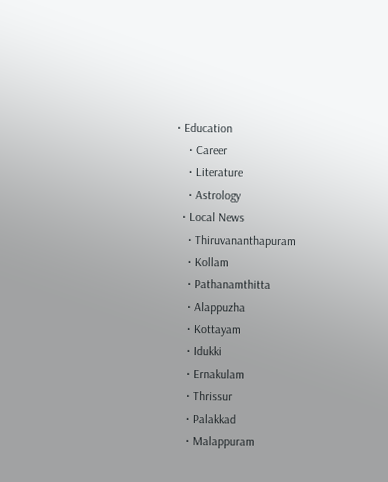• Education
    • Career
    • Literature
    • Astrology
  • Local News
    • Thiruvananthapuram
    • Kollam
    • Pathanamthitta
    • Alappuzha
    • Kottayam
    • Idukki
    • Ernakulam
    • Thrissur
    • Palakkad
    • Malappuram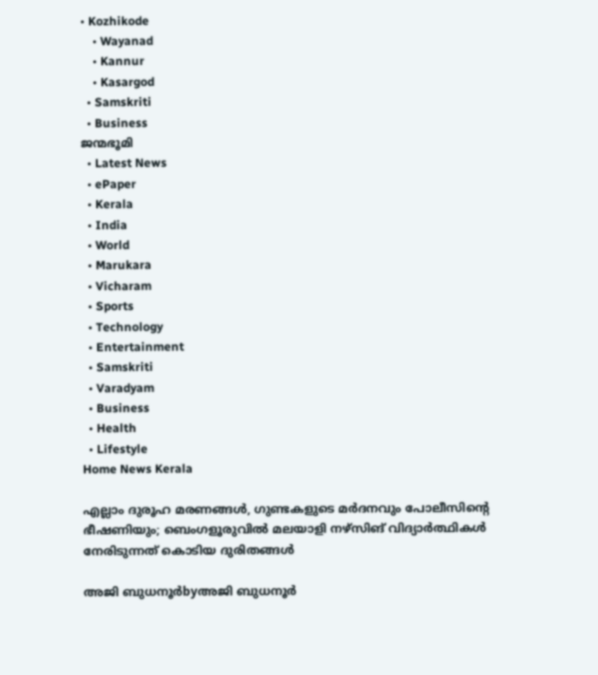• Kozhikode
    • Wayanad
    • Kannur
    • Kasargod
  • Samskriti
  • Business
ജന്മഭൂമി
  • Latest News
  • ePaper
  • Kerala
  • India
  • World
  • Marukara
  • Vicharam
  • Sports
  • Technology
  • Entertainment
  • Samskriti
  • Varadyam
  • Business
  • Health
  • Lifestyle
Home News Kerala

എല്ലാം ദുരൂഹ മരണങ്ങള്‍, ഗുണ്ടകളുടെ മര്‍ദനവും പോലീസിന്റെ ഭീഷണിയും; ബെംഗളൂരുവിൽ മലയാളി നഴ്‌സിങ് വിദ്യാര്‍ത്ഥികള്‍ നേരിടുന്നത് കൊടിയ ദുരിതങ്ങള്‍

അജി ബുധനൂര്‍byഅജി ബുധനൂര്‍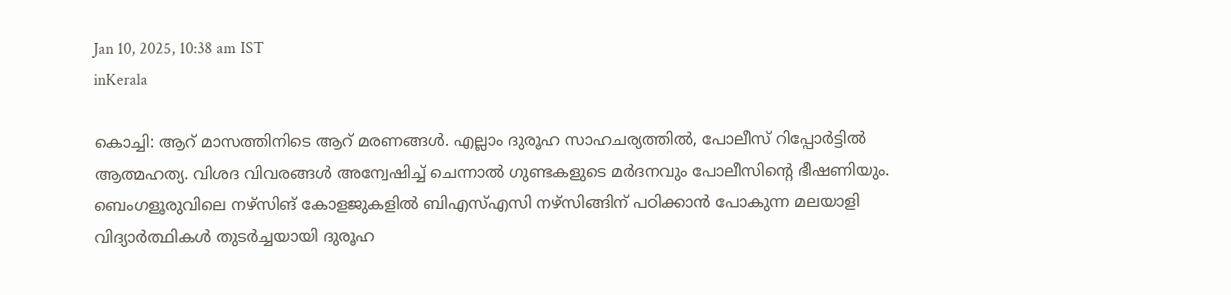Jan 10, 2025, 10:38 am IST
inKerala

കൊച്ചി: ആറ് മാസത്തിനിടെ ആറ് മരണങ്ങള്‍. എല്ലാം ദുരൂഹ സാഹചര്യത്തില്‍, പോലീസ് റിപ്പോര്‍ട്ടില്‍ ആത്മഹത്യ. വിശദ വിവരങ്ങള്‍ അന്വേഷിച്ച് ചെന്നാല്‍ ഗുണ്ടകളുടെ മര്‍ദനവും പോലീസിന്റെ ഭീഷണിയും. ബെംഗളൂരുവിലെ നഴ്‌സിങ് കോളജുകളില്‍ ബിഎസ്എസി നഴ്‌സിങ്ങിന് പഠിക്കാന്‍ പോകുന്ന മലയാളി വിദ്യാര്‍ത്ഥികള്‍ തുടര്‍ച്ചയായി ദുരൂഹ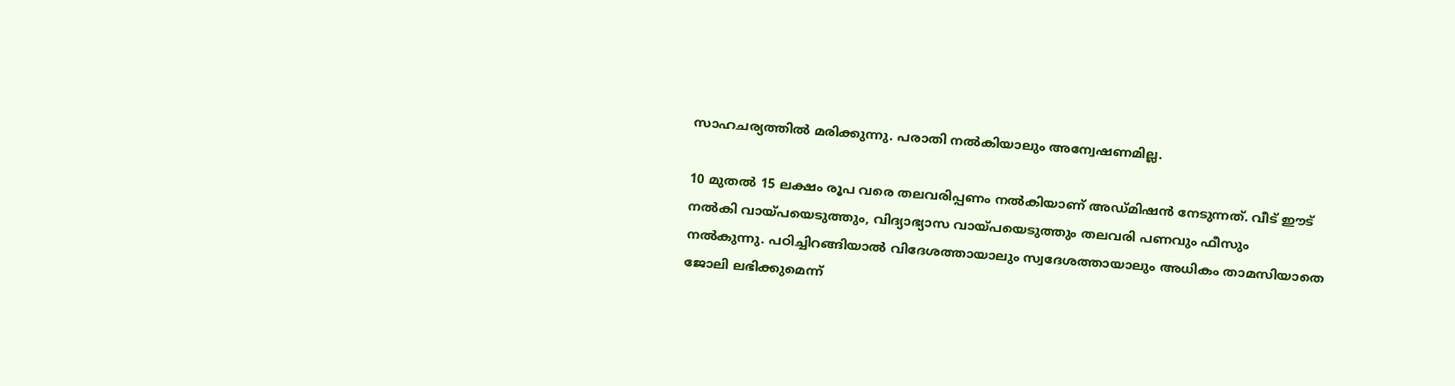സാഹചര്യത്തില്‍ മരിക്കുന്നു. പരാതി നല്‍കിയാലും അന്വേഷണമില്ല.

10 മുതല്‍ 15 ലക്ഷം രൂപ വരെ തലവരിപ്പണം നല്‍കിയാണ് അഡ്മിഷന്‍ നേടുന്നത്. വീട് ഈട് നല്‍കി വായ്‌പയെടുത്തും, വിദ്യാഭ്യാസ വായ്‌പയെടുത്തും തലവരി പണവും ഫീസും നല്‍കുന്നു. പഠിച്ചിറങ്ങിയാല്‍ വിദേശത്തായാലും സ്വദേശത്തായാലും അധികം താമസിയാതെ ജോലി ലഭിക്കുമെന്ന്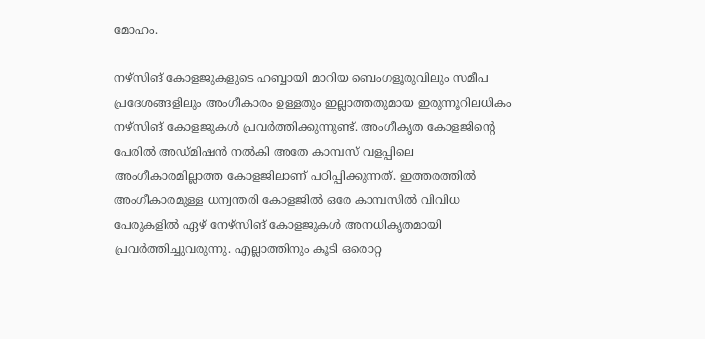മോഹം.

നഴ്‌സിങ് കോളജുകളുടെ ഹബ്ബായി മാറിയ ബെംഗളൂരുവിലും സമീപ പ്രദേശങ്ങളിലും അംഗീകാരം ഉള്ളതും ഇല്ലാത്തതുമായ ഇരുന്നൂറിലധികം നഴ്‌സിങ് കോളജുകള്‍ പ്രവര്‍ത്തിക്കുന്നുണ്ട്. അംഗീകൃത കോളജിന്റെ പേരില്‍ അഡ്മിഷന്‍ നല്‍കി അതേ കാമ്പസ് വളപ്പിലെ അംഗീകാരമില്ലാത്ത കോളജിലാണ് പഠിപ്പിക്കുന്നത്. ഇത്തരത്തില്‍ അംഗീകാരമുള്ള ധന്വന്തരി കോളജില്‍ ഒരേ കാമ്പസില്‍ വിവിധ പേരുകളില്‍ ഏഴ് നേഴ്‌സിങ് കോളജുകള്‍ അനധികൃതമായി പ്രവര്‍ത്തിച്ചുവരുന്നു. എല്ലാത്തിനും കൂടി ഒരൊറ്റ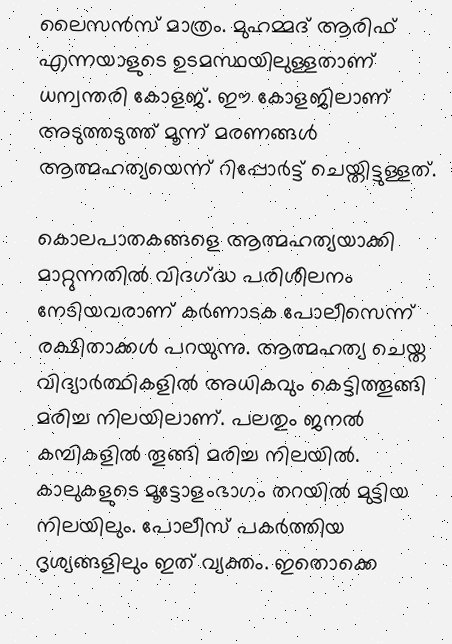ലൈസന്‍സ് മാത്രം. മുഹമ്മദ് ആരിഫ് എന്നയാളുടെ ഉടമസ്ഥയിലുള്ളതാണ് ധന്വന്തരി കോളജ്. ഈ കോളജിലാണ് അടുത്തടുത്ത് മൂന്ന് മരണങ്ങള്‍ ആത്മഹത്യയെന്ന് റിപ്പോര്‍ട്ട് ചെയ്തിട്ടുള്ളത്.

കൊലപാതകങ്ങളെ ആത്മഹത്യയാക്കി മാറ്റുന്നതില്‍ വിദഗ്‌ദ്ധ പരിശീലനം നേടിയവരാണ് കര്‍ണാടക പോലീസെന്ന് രക്ഷിതാക്കള്‍ പറയുന്നു. ആത്മഹത്യ ചെയ്ത വിദ്യാര്‍ത്ഥികളില്‍ അധികവും കെട്ടിത്തൂങ്ങി മരിച്ച നിലയിലാണ്. പലതും ജനല്‍ കമ്പികളില്‍ തൂങ്ങി മരിച്ച നിലയില്‍. കാലുകളുടെ മൂട്ടോളംഭാഗം തറയില്‍ മുട്ടിയ നിലയിലും. പോലീസ് പകര്‍ത്തിയ ദൃശ്യങ്ങളിലും ഇത് വ്യക്തം. ഇതൊക്കെ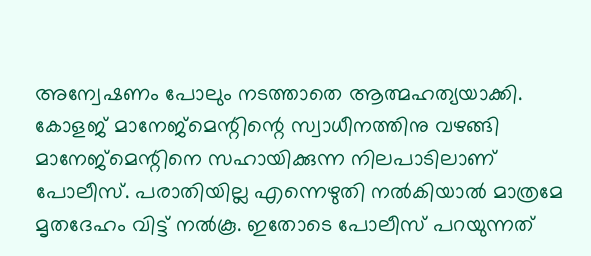അന്വേഷണം പോലും നടത്താതെ ആത്മഹത്യയാക്കി. കോളജ് മാനേജ്‌മെന്റിന്റെ സ്വാധീനത്തിനു വഴങ്ങി മാനേജ്‌മെന്റിനെ സഹായിക്കുന്ന നിലപാടിലാണ് പോലീസ്. പരാതിയില്ല എന്നെഴുതി നല്‍കിയാല്‍ മാത്രമേ മൃതദേഹം വിട്ട് നല്‍കൂ. ഇതോടെ പോലീസ് പറയുന്നത്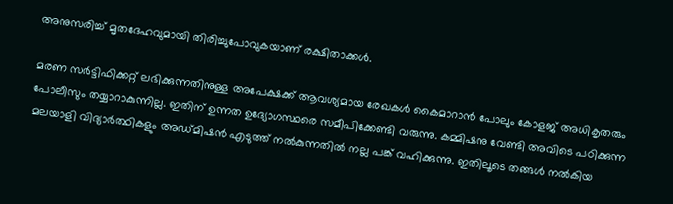അനുസരിച്ച് മൃതദേഹവുമായി തിരിച്ചുപോവുകയാണ് രക്ഷിതാക്കള്‍.

മരണ സര്‍ട്ടിഫിക്കറ്റ് ലഭിക്കുന്നതിനുള്ള അപേക്ഷക്ക് ആവശ്യമായ രേഖകള്‍ കൈമാറാന്‍ പോലും കോളജ് അധികൃതരും പോലീസും തയ്യാറാകുന്നില്ല. ഇതിന് ഉന്നത ഉദ്യോഗസ്ഥരെ സമീപിക്കേണ്ടി വരുന്നു. കമ്മിഷനു വേണ്ടി അവിടെ പഠിക്കുന്ന മലയാളി വിദ്യാര്‍ത്ഥികളും അഡ്മിഷന്‍ എടുത്ത് നല്‍കുന്നതില്‍ നല്ല പങ്ക് വഹിക്കുന്നു. ഇതിലൂടെ തങ്ങള്‍ നല്‍കിയ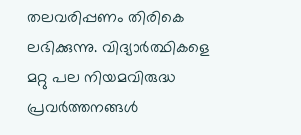തലവരിപ്പണം തിരികെ ലഭിക്കുന്നു. വിദ്യാര്‍ത്ഥികളെ മറ്റു പല നിയമവിരുദ്ധ പ്രവര്‍ത്തനങ്ങള്‍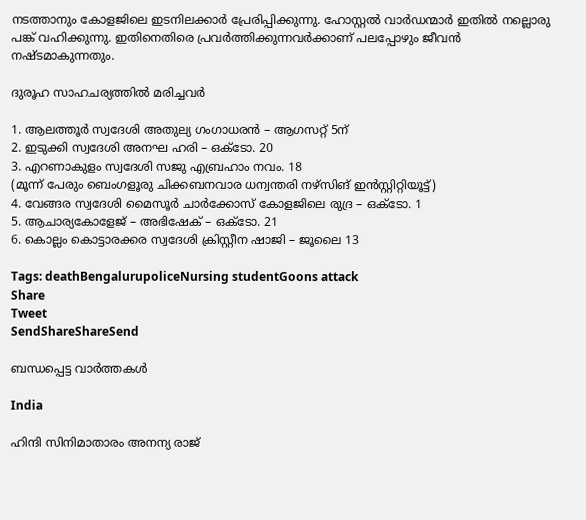നടത്താനും കോളജിലെ ഇടനിലക്കാര്‍ പ്രേരിപ്പിക്കുന്നു. ഹോസ്റ്റല്‍ വാര്‍ഡന്മാര്‍ ഇതില്‍ നല്ലൊരു പങ്ക് വഹിക്കുന്നു. ഇതിനെതിരെ പ്രവര്‍ത്തിക്കുന്നവര്‍ക്കാണ് പലപ്പോഴും ജീവന്‍ നഷ്ടമാകുന്നതും.

ദുരൂഹ സാഹചര്യത്തില്‍ മരിച്ചവര്‍

1. ആലത്തൂര്‍ സ്വദേശി അതുല്യ ഗംഗാധരന്‍ – ആഗസറ്റ് 5ന്
2. ഇടുക്കി സ്വദേശി അനഘ ഹരി – ഒക്‌ടോ. 20
3. എറണാകുളം സ്വദേശി സജു എബ്രഹാം നവം. 18
(മൂന്ന് പേരും ബെംഗളൂരു ചിക്കബനവാര ധന്വന്തരി നഴ്‌സിങ് ഇന്‍സ്റ്റിറ്റിയൂട്ട്)
4. വേങ്ങര സ്വദേശി മൈസൂര്‍ ചാര്‍ക്കോസ് കോളജിലെ രുദ്ര – ഒക്‌ടോ. 1
5. ആചാര്യകോളേജ് – അഭിഷേക് – ഒക്‌ടോ. 21
6. കൊല്ലം കൊട്ടാരക്കര സ്വദേശി ക്രിസ്റ്റീന ഷാജി – ജൂലൈ 13

Tags: deathBengalurupoliceNursing studentGoons attack
Share
Tweet
SendShareShareSend

ബന്ധപ്പെട്ട വാര്‍ത്തകള്‍

India

ഹിന്ദി സിനിമാതാരം അനന്യ രാജ്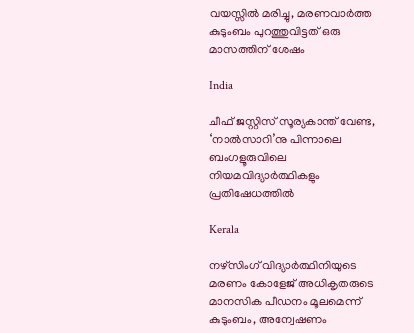വയസ്സില്‍ മരിച്ചു, മരണവാര്‍ത്ത കുടുംബം പുറത്തുവിട്ടത് ഒരു മാസത്തിന് ശേഷം

India

ചീഫ് ജസ്റ്റിസ് സൂര്യകാന്ത് വേണ്ട, ‘നാല്‍സാറി’നു പിന്നാലെ ബംഗളൂരുവിലെ നിയമവിദ്യാര്‍ത്ഥികളും പ്രതിഷേധത്തില്‍

Kerala

നഴ്‌സിംഗ് വിദ്യാര്‍ത്ഥിനിയുടെ മരണം കോളേജ് അധികൃതരുടെ മാനസിക പീഡനം മൂലമെന്ന് കുടുംബം, അന്വേഷണം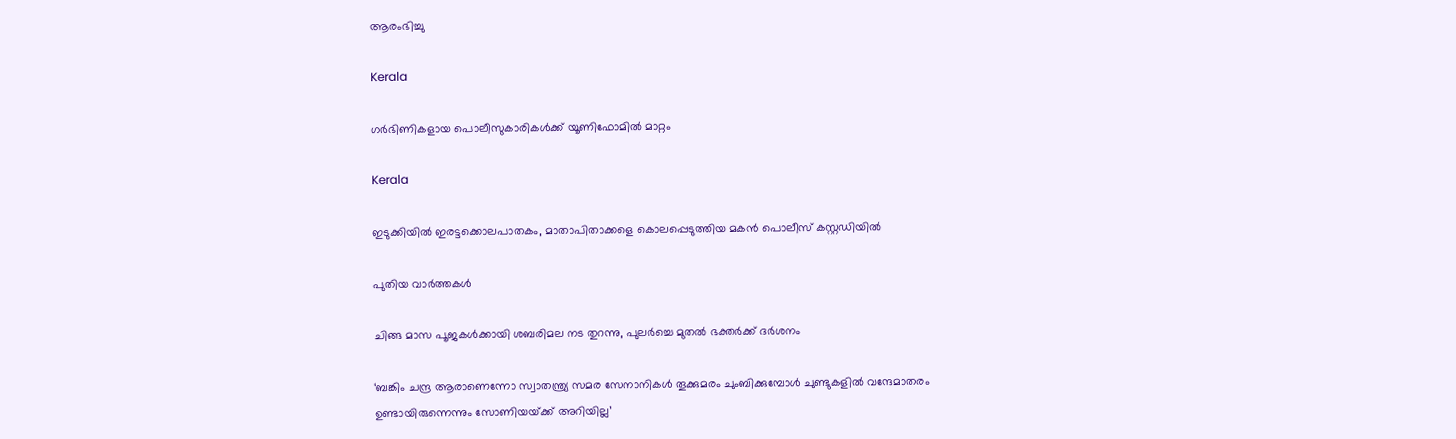ആരംഭിച്ചു

Kerala

ഗര്‍ഭിണികളായ പൊലീസുകാരികള്‍ക്ക് യൂണിഫോമില്‍ മാറ്റം

Kerala

ഇടുക്കിയില്‍ ഇരട്ടക്കൊലപാതകം, മാതാപിതാക്കളെ കൊലപ്പെടുത്തിയ മകന്‍ പൊലീസ് കസ്റ്റഡിയില്‍

പുതിയ വാര്‍ത്തകള്‍

ചിങ്ങ മാസ പൂജകള്‍ക്കായി ശബരിമല നട തുറന്നു, പുലര്‍ച്ചെ മുതല്‍ ഭക്തര്‍ക്ക് ദര്‍ശനം

‘ബങ്കിം ചന്ദ്ര ആരാണെന്നോ സ്വാതന്ത്ര്യ സമര സേനാനികൾ തൂക്കുമരം ചുംബിക്കുമ്പോൾ ചുണ്ടുകളിൽ വന്ദേമാതരം ഉണ്ടായിരുന്നെന്നും സോണിയയ്‌ക്ക് അറിയില്ല’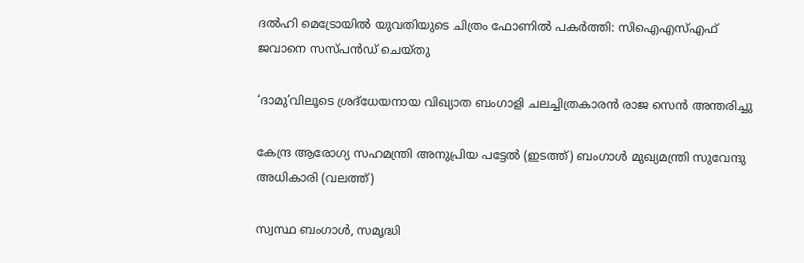ദല്‍ഹി മെട്രോയില്‍ യുവതിയുടെ ചിത്രം ഫോണില്‍ പകര്‍ത്തി: സിഐഎസ്എഫ് ജവാനെ സസ്പന്‍ഡ് ചെയ്തു

‘ദാമു’വിലൂടെ ശ്രദ്‌ധേയനായ വിഖ്യാത ബംഗാളി ചലച്ചിത്രകാരന്‍ രാജ സെന്‍ അന്തരിച്ചു

കേന്ദ്ര ആരോഗ്യ സഹമന്ത്രി അനുപ്രിയ പട്ടേല്‍ (ഇടത്ത്) ബംഗാള്‍ മുഖ്യമന്ത്രി സുവേന്ദു അധികാരി (വലത്ത്)

സ്വസ്ഥ ബംഗാള്‍, സമൃദ്ധി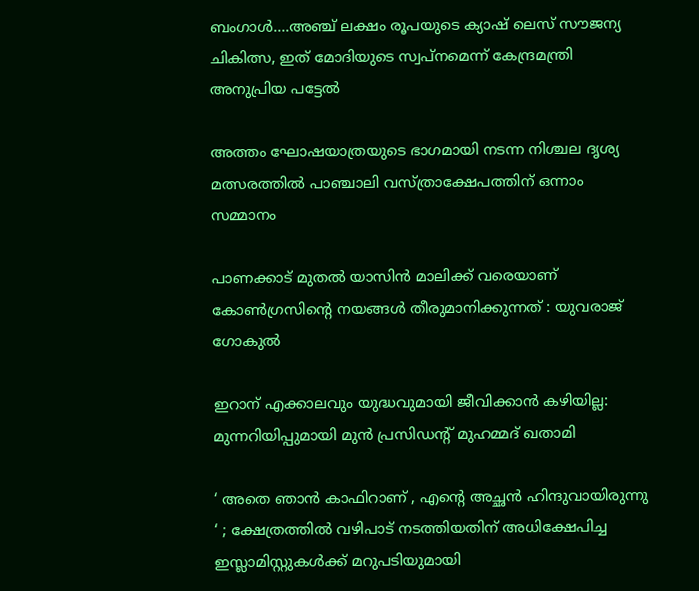ബംഗാള്‍….അഞ്ച് ലക്ഷം രൂപയുടെ ക്യാഷ് ലെസ് സൗജന്യ ചികിത്സ, ഇത് മോദിയുടെ സ്വപ്നമെന്ന് കേന്ദ്രമന്ത്രി അനുപ്രിയ പട്ടേല്‍

അത്തം ഘോഷയാത്രയുടെ ഭാഗമായി നടന്ന നിശ്ചല ദൃശ്യ മത്സരത്തില്‍ പാഞ്ചാലി വസ്ത്രാക്ഷേപത്തിന് ഒന്നാം സമ്മാനം

പാണക്കാട് മുതല്‍ യാസിന്‍ മാലിക്ക് വരെയാണ് കോണ്‍ഗ്രസിന്റെ നയങ്ങള്‍ തീരുമാനിക്കുന്നത് : യുവരാജ് ഗോകുൽ

ഇറാന് എക്കാലവും യുദ്ധവുമായി ജീവിക്കാന്‍ കഴിയില്ല: മുന്നറിയിപ്പുമായി മുന്‍ പ്രസിഡന്റ് മുഹമ്മദ് ഖതാമി

‘ അതെ ഞാൻ കാഫിറാണ് , എന്റെ അച്ഛൻ ഹിന്ദുവായിരുന്നു ‘ ; ക്ഷേത്രത്തിൽ വഴിപാട് നടത്തിയതിന് അധിക്ഷേപിച്ച ഇസ്ലാമിസ്റ്റുകൾക്ക് മറുപടിയുമായി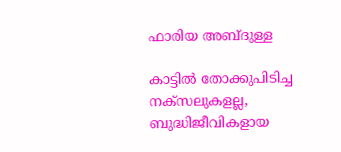ഫാരിയ അബ്ദുള്ള

കാട്ടില്‍ തോക്കുപിടിച്ച നക്സലുകളല്ല, ബുദ്ധിജീവികളായ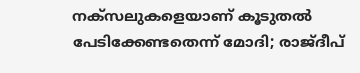നക്സലുകളെയാണ് കൂടുതല്‍ പേടിക്കേണ്ടതെന്ന് മോദി; രാജ്ദീപ്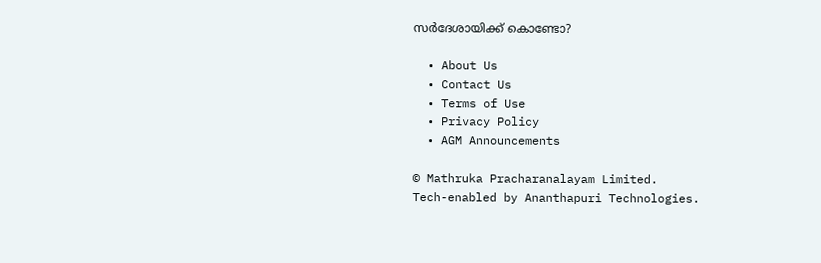സര്‍ദേശായിക്ക് കൊണ്ടോ?

  • About Us
  • Contact Us
  • Terms of Use
  • Privacy Policy
  • AGM Announcements

© Mathruka Pracharanalayam Limited.
Tech-enabled by Ananthapuri Technologies.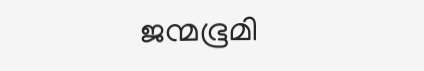ജന്മഭൂമി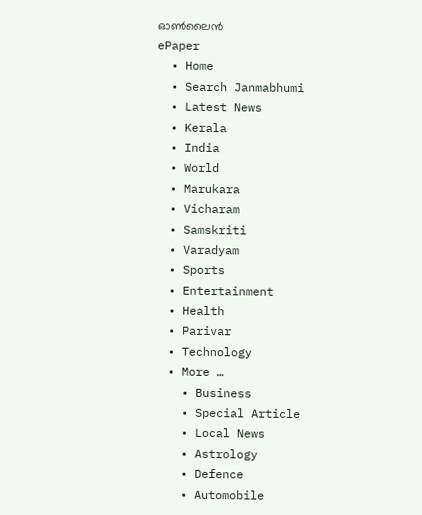ഓണ്‍ലൈന്‍
ePaper
  • Home
  • Search Janmabhumi
  • Latest News
  • Kerala
  • India
  • World
  • Marukara
  • Vicharam
  • Samskriti
  • Varadyam
  • Sports
  • Entertainment
  • Health
  • Parivar
  • Technology
  • More …
    • Business
    • Special Article
    • Local News
    • Astrology
    • Defence
    • Automobile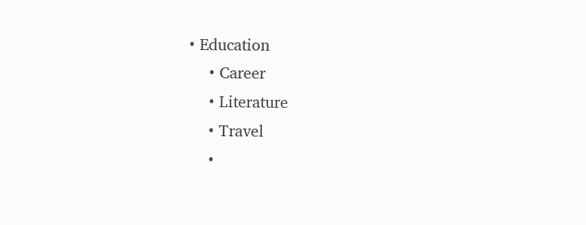• Education
    • Career
    • Literature
    • Travel
    •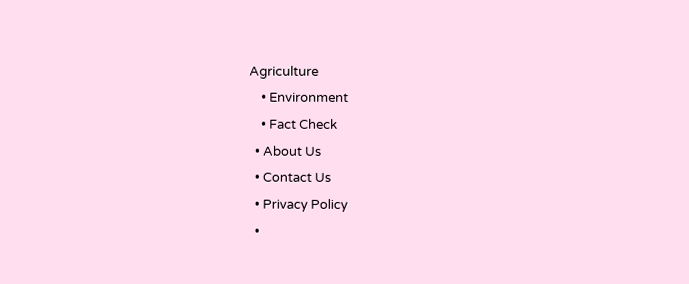Agriculture
    • Environment
    • Fact Check
  • About Us
  • Contact Us
  • Privacy Policy
  •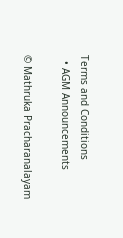Terms and Conditions
  • AGM Announcements

© Mathruka Pracharanalayam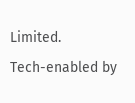Limited.
Tech-enabled by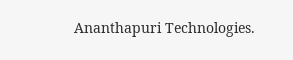Ananthapuri Technologies.